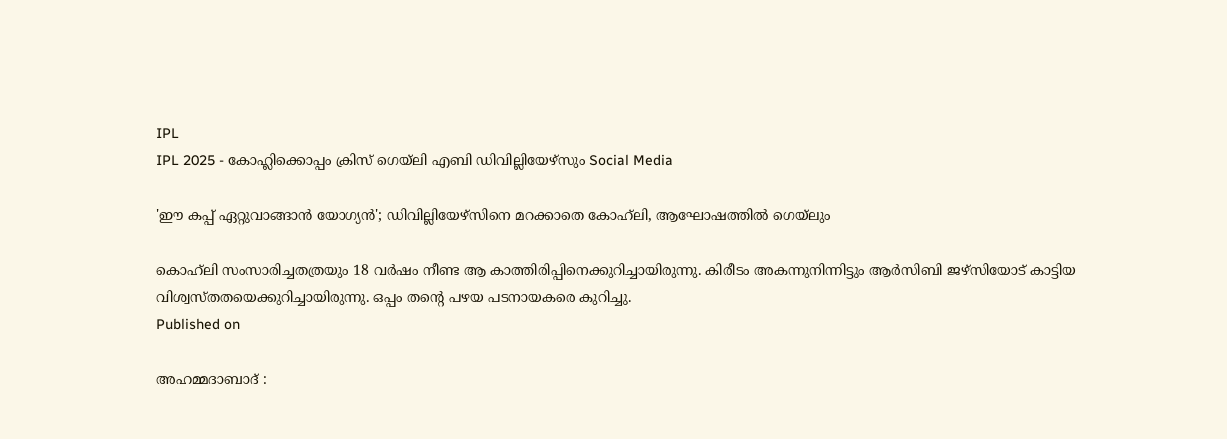IPL
IPL 2025 - കോഹ്ലിക്കൊപ്പം ക്രിസ് ഗെയ്ലി എബി ഡിവില്ലിയേഴ്സും Social Media

'ഈ കപ്പ് ഏറ്റുവാങ്ങാന്‍ യോഗ്യന്‍'; ഡിവില്ലിയേഴ്‌സിനെ മറക്കാതെ കോഹ്‌ലി, ആഘോഷത്തില്‍ ഗെയ്‌ലും

കൊഹ്‌ലി സംസാരിച്ചതത്രയും 18 വര്‍ഷം നീണ്ട ആ കാത്തിരിപ്പിനെക്കുറിച്ചായിരുന്നു. കിരീടം അകന്നുനിന്നിട്ടും ആര്‍സിബി ജഴ്‌സിയോട് കാട്ടിയ വിശ്വസ്തതയെക്കുറിച്ചായിരുന്നു. ഒപ്പം തന്റെ പഴയ പടനായകരെ കുറിച്ചു.
Published on

അഹമ്മദാബാദ് :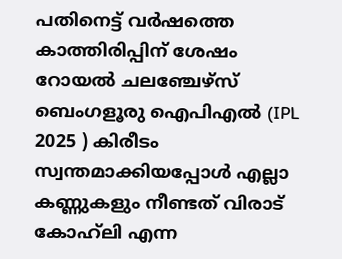പതിനെട്ട് വര്‍ഷത്തെ കാത്തിരിപ്പിന് ശേഷം റോയല്‍ ചലഞ്ചേഴ്‌സ് ബെംഗളൂരു ഐപിഎല്‍ (IPL 2025 ) കിരീടം സ്വന്തമാക്കിയപ്പോള്‍ എല്ലാ കണ്ണുകളും നീണ്ടത് വിരാട് കോഹ്‌ലി എന്ന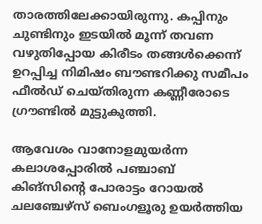താരത്തിലേക്കായിരുന്നു. കപ്പിനും ചുണ്ടിനും ഇടയില്‍ മൂന്ന് തവണ വഴുതിപ്പോയ കിരീടം തങ്ങള്‍ക്കെന്ന് ഉറപ്പിച്ച നിമിഷം ബൗണ്ടറിക്കു സമീപം ഫീല്‍ഡ് ചെയ്തിരുന്ന കണ്ണീരോടെ ഗ്രൗണ്ടില്‍ മുട്ടുകുത്തി.

ആവേശം വാനോളമുയര്‍ന്ന കലാശപ്പോരില്‍ പഞ്ചാബ് കിങ്‌സിന്റെ പോരാട്ടം റോയല്‍ ചലഞ്ചേഴ്സ് ബെംഗളൂരു ഉയര്‍ത്തിയ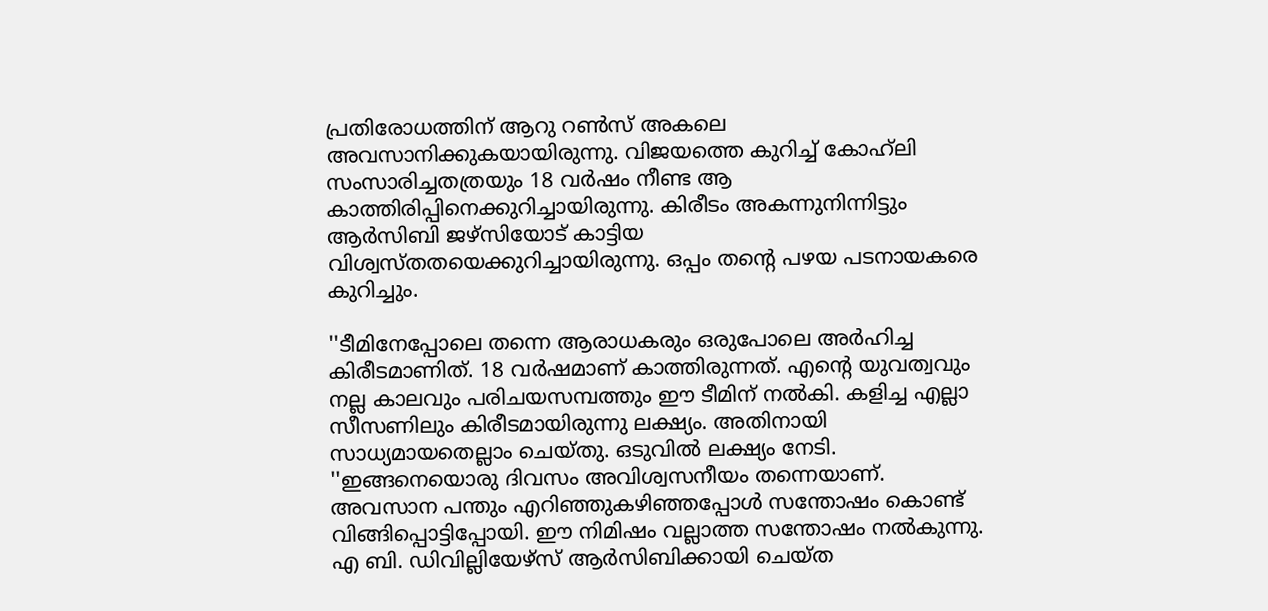പ്രതിരോധത്തിന് ആറു റണ്‍സ് അകലെ അവസാനിക്കുകയായിരുന്നു. വിജയത്തെ കുറിച്ച് കോഹ്‌ലി സംസാരിച്ചതത്രയും 18 വര്‍ഷം നീണ്ട ആ കാത്തിരിപ്പിനെക്കുറിച്ചായിരുന്നു. കിരീടം അകന്നുനിന്നിട്ടും ആര്‍സിബി ജഴ്‌സിയോട് കാട്ടിയ വിശ്വസ്തതയെക്കുറിച്ചായിരുന്നു. ഒപ്പം തന്റെ പഴയ പടനായകരെ കുറിച്ചും.

''ടീമിനേപ്പോലെ തന്നെ ആരാധകരും ഒരുപോലെ അര്‍ഹിച്ച കിരീടമാണിത്. 18 വര്‍ഷമാണ് കാത്തിരുന്നത്. എന്റെ യുവത്വവും നല്ല കാലവും പരിചയസമ്പത്തും ഈ ടീമിന് നല്‍കി. കളിച്ച എല്ലാ സീസണിലും കിരീടമായിരുന്നു ലക്ഷ്യം. അതിനായി സാധ്യമായതെല്ലാം ചെയ്തു. ഒടുവില്‍ ലക്ഷ്യം നേടി. ''ഇങ്ങനെയൊരു ദിവസം അവിശ്വസനീയം തന്നെയാണ്. അവസാന പന്തും എറിഞ്ഞുകഴിഞ്ഞപ്പോള്‍ സന്തോഷം കൊണ്ട് വിങ്ങിപ്പൊട്ടിപ്പോയി. ഈ നിമിഷം വല്ലാത്ത സന്തോഷം നല്‍കുന്നു. എ ബി. ഡിവില്ലിയേഴ്‌സ് ആര്‍സിബിക്കായി ചെയ്ത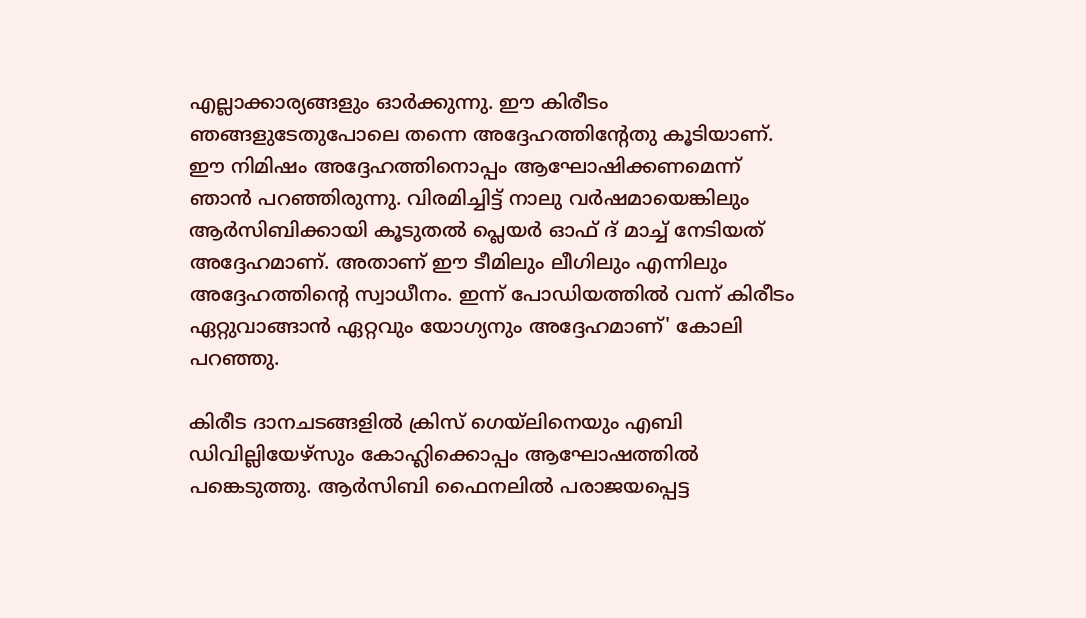എല്ലാക്കാര്യങ്ങളും ഓര്‍ക്കുന്നു. ഈ കിരീടം ഞങ്ങളുടേതുപോലെ തന്നെ അദ്ദേഹത്തിന്റേതു കൂടിയാണ്. ഈ നിമിഷം അദ്ദേഹത്തിനൊപ്പം ആഘോഷിക്കണമെന്ന് ഞാന്‍ പറഞ്ഞിരുന്നു. വിരമിച്ചിട്ട് നാലു വര്‍ഷമായെങ്കിലും ആര്‍സിബിക്കായി കൂടുതല്‍ പ്ലെയര്‍ ഓഫ് ദ് മാച്ച് നേടിയത് അദ്ദേഹമാണ്. അതാണ് ഈ ടീമിലും ലീഗിലും എന്നിലും അദ്ദേഹത്തിന്റെ സ്വാധീനം. ഇന്ന് പോഡിയത്തില്‍ വന്ന് കിരീടം ഏറ്റുവാങ്ങാന്‍ ഏറ്റവും യോഗ്യനും അദ്ദേഹമാണ്' കോലി പറഞ്ഞു.

കിരീട ദാനചടങ്ങളില്‍ ക്രിസ് ഗെയ്ലിനെയും എബി ഡിവില്ലിയേഴ്സും കോഹ്ലിക്കൊപ്പം ആഘോഷത്തില്‍ പങ്കെടുത്തു. ആര്‍സിബി ഫൈനലില്‍ പരാജയപ്പെട്ട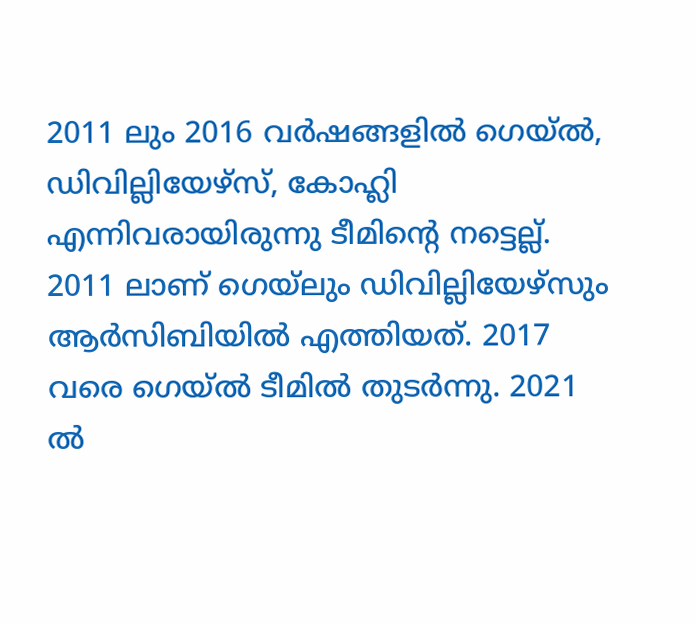2011 ലും 2016 വര്‍ഷങ്ങളില്‍ ഗെയ്ല്‍, ഡിവില്ലിയേഴ്സ്, കോഹ്ലി എന്നിവരായിരുന്നു ടീമിന്റെ നട്ടെല്ല്. 2011 ലാണ് ഗെയ്ലും ഡിവില്ലിയേഴ്സും ആര്‍സിബിയില്‍ എത്തിയത്. 2017 വരെ ഗെയ്ല്‍ ടീമില്‍ തുടര്‍ന്നു. 2021 ല്‍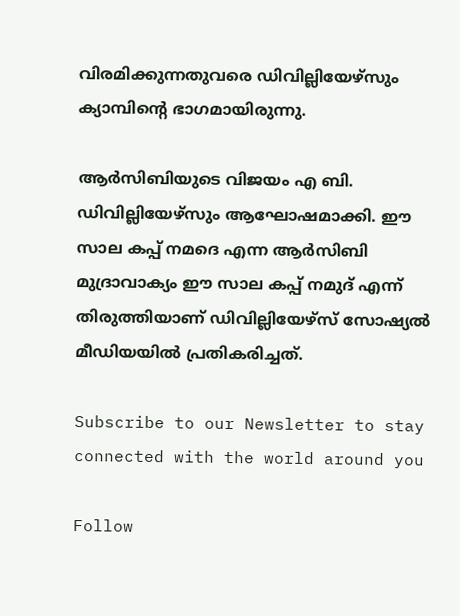വിരമിക്കുന്നതുവരെ ഡിവില്ലിയേഴ്സും ക്യാമ്പിന്റെ ഭാഗമായിരുന്നു.

ആര്‍സിബിയുടെ വിജയം എ ബി. ഡിവില്ലിയേഴ്‌സും ആഘോഷമാക്കി. ഈ സാല കപ്പ് നമദെ എന്ന ആര്‍സിബി മുദ്രാവാക്യം ഈ സാല കപ്പ് നമുദ് എന്ന് തിരുത്തിയാണ് ഡിവില്ലിയേഴ്‌സ് സോഷ്യല്‍ മീഡിയയില്‍ പ്രതികരിച്ചത്.

Subscribe to our Newsletter to stay connected with the world around you

Follow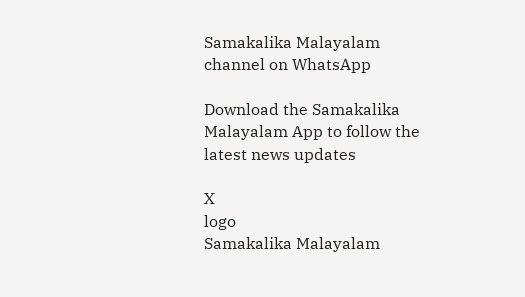Samakalika Malayalam channel on WhatsApp

Download the Samakalika Malayalam App to follow the latest news updates

X
logo
Samakalika Malayalam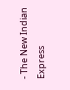- The New Indian Express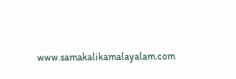www.samakalikamalayalam.com